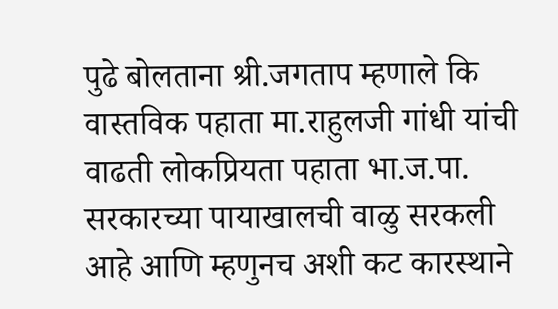पुढे बोलताना श्री.जगताप म्हणाले कि वास्तविक पहाता मा.राहुलजी गांधी यांची वाढती लोकप्रियता पहाता भा.ज.पा. सरकारच्या पायाखालची वाळु सरकली आहे आणि म्हणुनच अशी कट कारस्थाने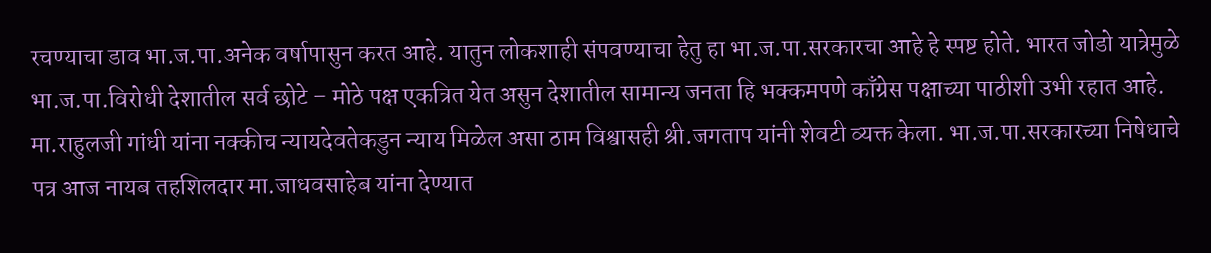रचण्याचा डाव भा.ज.पा.अनेक वर्षापासुन करत आहे. यातुन लोकशाही संपवण्याचा हेतु हा भा.ज.पा.सरकारचा आहे हे स्पष्ट होते. भारत जोडो यात्रेमुळे भा.ज.पा.विरोधी देशातील सर्व छोटे – मोठे पक्ष एकत्रित येत असुन देशातील सामान्य जनता हि भक्कमपणे काँग्रेस पक्षाच्या पाठीशी उभी रहात आहे. मा.राहुलजी गांधी यांना नक्कीच न्यायदेवतेकडुन न्याय मिळेल असा ठाम विश्वासही श्री.जगताप यांनी शेवटी व्यक्त केला. भा.ज.पा.सरकारच्या निषेधाचे पत्र आज नायब तहशिलदार मा.जाधवसाहेब यांना देण्यात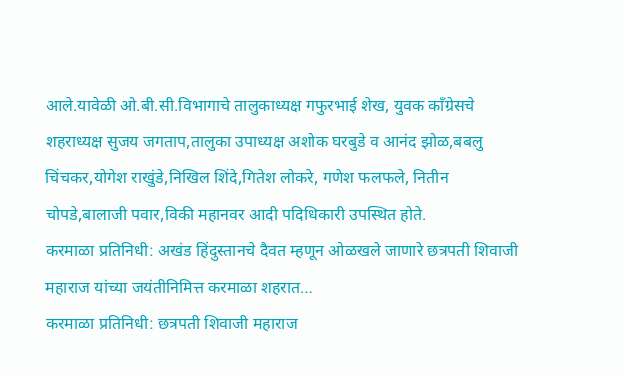आले.यावेळी ओ.बी.सी.विभागाचे तालुकाध्यक्ष गफुरभाई शेख, युवक काँग्रेसचे शहराध्यक्ष सुजय जगताप,तालुका उपाध्यक्ष अशोक घरबुडे व आनंद झोळ,बबलु चिंचकर,योगेश राखुंडे,निखिल शिंदे,गितेश लोकरे, गणेश फलफले, नितीन चोपडे,बालाजी पवार,विकी महानवर आदी पदिधिकारी उपस्थित होते.
करमाळा प्रतिनिधी: अखंड हिंदुस्तानचे दैवत म्हणून ओळखले जाणारे छत्रपती शिवाजी महाराज यांच्या जयंतीनिमित्त करमाळा शहरात…
करमाळा प्रतिनिधी: छत्रपती शिवाजी महाराज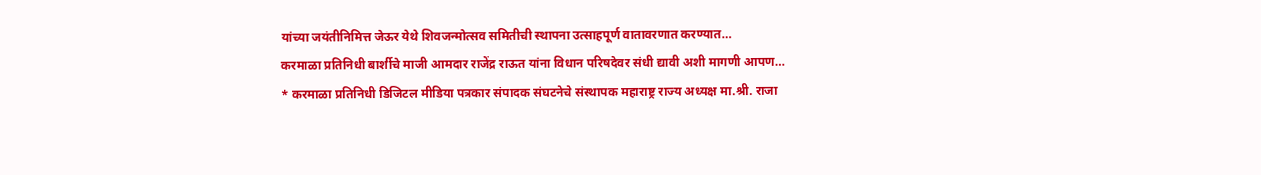यांच्या जयंतीनिमित्त जेऊर येथे शिवजन्मोत्सव समितीची स्थापना उत्साहपूर्ण वातावरणात करण्यात…
करमाळा प्रतिनिधी बार्शीचे माजी आमदार राजेंद्र राऊत यांना विधान परिषदेवर संधी द्यावी अशी मागणी आपण…
* करमाळा प्रतिनिधी डिजिटल मीडिया पत्रकार संपादक संघटनेचे संस्थापक महाराष्ट्र राज्य अध्यक्ष मा.श्री. राजा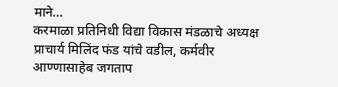माने…
करमाळा प्रतिनिधी विद्या विकास मंडळाचे अध्यक्ष प्राचार्य मिलिंद फंड यांचे वडील, कर्मवीर आण्णासाहेब जगताप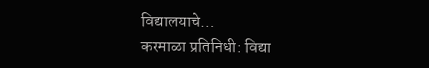विद्यालयाचे…
करमाळा प्रतिनिधी: विद्या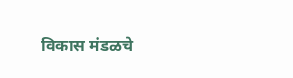विकास मंडळचे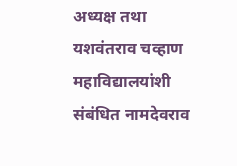अध्यक्ष तथा यशवंतराव चव्हाण महाविद्यालयांशी संबंधित नामदेवराव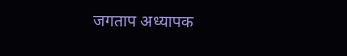जगताप अध्यापक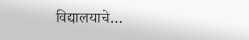विद्यालयाचे…